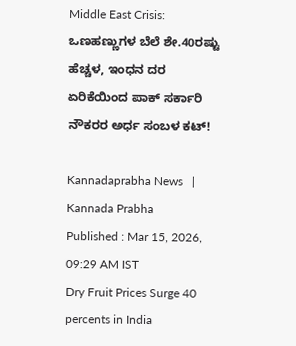Middle East Crisis: ಒಣಹಣ್ಣುಗಳ ಬೆಲೆ ಶೇ.40ರಷ್ಟು ಹೆಚ್ಚಳ, ಇಂಧನ ದರ ಏರಿಕೆಯಿಂದ ಪಾಕ್‌ ಸರ್ಕಾರಿ ನೌಕರರ ಅರ್ಧ ಸಂಬಳ ಕಟ್!

Kannadaprabha News   | Kannada Prabha
Published : Mar 15, 2026, 09:29 AM IST
Dry Fruit Prices Surge 40 percents in India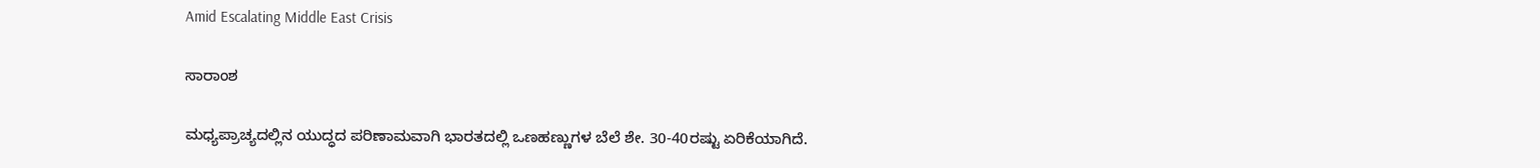Amid Escalating Middle East Crisis

ಸಾರಾಂಶ

ಮಧ್ಯಪ್ರಾಚ್ಯದಲ್ಲಿನ ಯುದ್ಧದ ಪರಿಣಾಮವಾಗಿ ಭಾರತದಲ್ಲಿ ಒಣಹಣ್ಣುಗಳ ಬೆಲೆ ಶೇ. 30-40ರಷ್ಟು ಏರಿಕೆಯಾಗಿದೆ.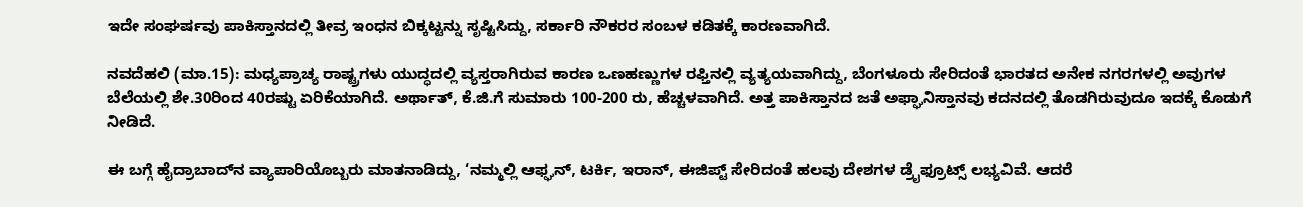ಇದೇ ಸಂಘರ್ಷವು ಪಾಕಿಸ್ತಾನದಲ್ಲಿ ತೀವ್ರ ಇಂಧನ ಬಿಕ್ಕಟ್ಟನ್ನು ಸೃಷ್ಟಿಸಿದ್ದು, ಸರ್ಕಾರಿ ನೌಕರರ ಸಂಬಳ ಕಡಿತಕ್ಕೆ ಕಾರಣವಾಗಿದೆ.

ನವದೆಹಲಿ (ಮಾ.15): ಮಧ್ಯಪ್ರಾಚ್ಯ ರಾಷ್ಟ್ರಗಳು ಯುದ್ಧದಲ್ಲಿ ವ್ಯಸ್ತರಾಗಿರುವ ಕಾರಣ ಒಣಹಣ್ಣುಗಳ ರಫ್ತಿನಲ್ಲಿ ವ್ಯತ್ಯಯವಾಗಿದ್ದು, ಬೆಂಗಳೂರು ಸೇರಿದಂತೆ ಭಾರತದ ಅನೇಕ ನಗರಗಳಲ್ಲಿ ಅವುಗಳ ಬೆಲೆಯಲ್ಲಿ ಶೇ.30ರಿಂದ 40ರಷ್ಟು ಏರಿಕೆಯಾಗಿದೆ. ಅರ್ಥಾತ್‌, ಕೆ.ಜಿ.ಗೆ ಸುಮಾರು 100-200 ರು, ಹೆಚ್ಚಳವಾಗಿದೆ. ಅತ್ತ ಪಾಕಿಸ್ತಾನದ ಜತೆ ಅಫ್ಘಾನಿಸ್ತಾನವು ಕದನದಲ್ಲಿ ತೊಡಗಿರುವುದೂ ಇದಕ್ಕೆ ಕೊಡುಗೆ ನೀಡಿದೆ.

ಈ ಬಗ್ಗೆ ಹೈದ್ರಾಬಾದ್‌ನ ವ್ಯಾಪಾರಿಯೊಬ್ಬರು ಮಾತನಾಡಿದ್ದು, ‘ನಮ್ಮಲ್ಲಿ ಆಫ್ಘನ್‌, ಟರ್ಕಿ, ಇರಾನ್‌, ಈಜಿಪ್ಟ್‌ ಸೇರಿದಂತೆ ಹಲವು ದೇಶಗಳ ಡ್ರೈಫ್ರೂಟ್ಸ್‌ ಲಭ್ಯವಿವೆ. ಆದರೆ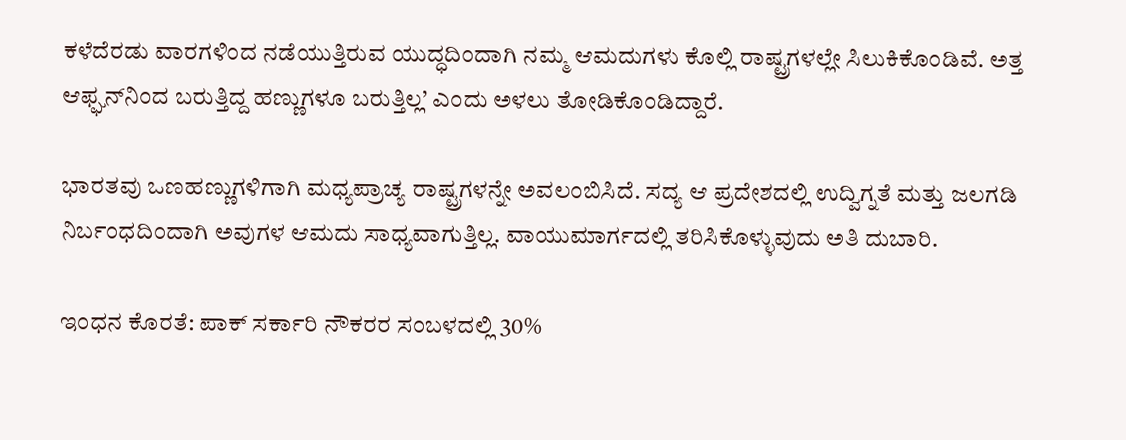ಕಳೆದೆರಡು ವಾರಗಳಿಂದ ನಡೆಯುತ್ತಿರುವ ಯುದ್ಧದಿಂದಾಗಿ ನಮ್ಮ ಆಮದುಗಳು ಕೊಲ್ಲಿ ರಾಷ್ಟ್ರಗಳಲ್ಲೇ ಸಿಲುಕಿಕೊಂಡಿವೆ. ಅತ್ತ ಆಫ್ಘನ್‌ನಿಂದ ಬರುತ್ತಿದ್ದ ಹಣ್ಣುಗಳೂ ಬರುತ್ತಿಲ್ಲ’ ಎಂದು ಅಳಲು ತೋಡಿಕೊಂಡಿದ್ದಾರೆ.

ಭಾರತವು ಒಣಹಣ್ಣುಗಳಿಗಾಗಿ ಮಧ್ಯಪ್ರಾಚ್ಯ ರಾಷ್ಟ್ರಗಳನ್ನೇ ಅವಲಂಬಿಸಿದೆ. ಸದ್ಯ ಆ ಪ್ರದೇಶದಲ್ಲಿ ಉದ್ವಿಗ್ನತೆ ಮತ್ತು ಜಲಗಡಿ ನಿರ್ಬಂಧದಿಂದಾಗಿ ಅವುಗಳ ಆಮದು ಸಾಧ್ಯವಾಗುತ್ತಿಲ್ಲ. ವಾಯುಮಾರ್ಗದಲ್ಲಿ ತರಿಸಿಕೊಳ್ಳುವುದು ಅತಿ ದುಬಾರಿ.

ಇಂಧನ ಕೊರತೆ: ಪಾಕ್‌ ಸರ್ಕಾರಿ ನೌಕರರ ಸಂಬಳದಲ್ಲಿ 30%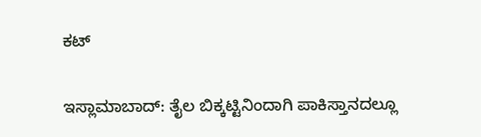ಕಟ್‌

ಇಸ್ಲಾಮಾಬಾದ್‌: ತೈಲ ಬಿಕ್ಕಟ್ಟಿನಿಂದಾಗಿ ಪಾಕಿಸ್ತಾನದಲ್ಲೂ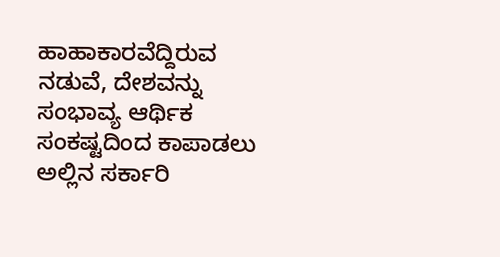ಹಾಹಾಕಾರವೆದ್ದಿರುವ ನಡುವೆ, ದೇಶವನ್ನು ಸಂಭಾವ್ಯ ಆರ್ಥಿಕ ಸಂಕಷ್ಟದಿಂದ ಕಾಪಾಡಲು ಅಲ್ಲಿನ ಸರ್ಕಾರಿ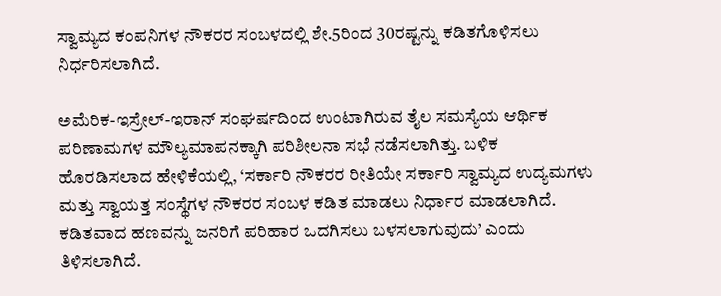ಸ್ವಾಮ್ಯದ ಕಂಪನಿಗಳ ನೌಕರರ ಸಂಬಳದಲ್ಲಿ ಶೇ.5ರಿಂದ 30ರಷ್ಟನ್ನು ಕಡಿತಗೊಳಿಸಲು ನಿರ್ಧರಿಸಲಾಗಿದೆ.

ಅಮೆರಿಕ-ಇಸ್ರೇಲ್-ಇರಾನ್ ಸಂಘರ್ಷದಿಂದ ಉಂಟಾಗಿರುವ ತೈಲ ಸಮಸ್ಯೆಯ ಆರ್ಥಿಕ ಪರಿಣಾಮಗಳ ಮೌಲ್ಯಮಾಪನಕ್ಕಾಗಿ ಪರಿಶೀಲನಾ ಸಭೆ ನಡೆಸಲಾಗಿತ್ತು. ಬಳಿಕ ಹೊರಡಿಸಲಾದ ಹೇಳಿಕೆಯಲ್ಲಿ, ‘ಸರ್ಕಾರಿ ನೌಕರರ ರೀತಿಯೇ ಸರ್ಕಾರಿ ಸ್ವಾಮ್ಯದ ಉದ್ಯಮಗಳು ಮತ್ತು ಸ್ವಾಯತ್ತ ಸಂಸ್ಥೆಗಳ ನೌಕರರ ಸಂಬಳ ಕಡಿತ ಮಾಡಲು ನಿರ್ಧಾರ ಮಾಡಲಾಗಿದೆ. ಕಡಿತವಾದ ಹಣವನ್ನು ಜನರಿಗೆ ಪರಿಹಾರ ಒದಗಿಸಲು ಬಳಸಲಾಗುವುದು’ ಎಂದು ತಿಳಿಸಲಾಗಿದೆ.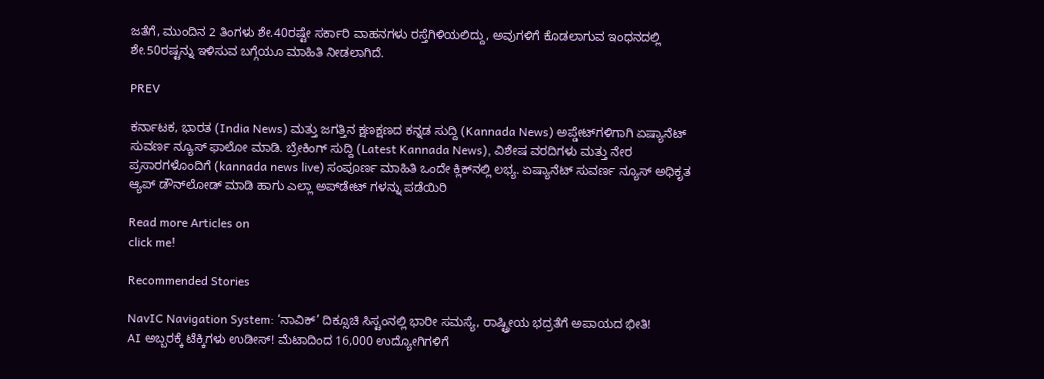ಜತೆಗೆ, ಮುಂದಿನ 2 ತಿಂಗಳು ಶೇ.40ರಷ್ಟೇ ಸರ್ಕಾರಿ ವಾಹನಗಳು ರಸ್ತೆಗಿಳಿಯಲಿದ್ದು, ಅವುಗಳಿಗೆ ಕೊಡಲಾಗುವ ಇಂಧನದಲ್ಲಿ ಶೇ.50ರಷ್ಟನ್ನು ಇಳಿಸುವ ಬಗ್ಗೆಯೂ ಮಾಹಿತಿ ನೀಡಲಾಗಿದೆ.

PREV

ಕರ್ನಾಟಕ, ಭಾರತ (India News) ಮತ್ತು ಜಗತ್ತಿನ ಕ್ಷಣಕ್ಷಣದ ಕನ್ನಡ ಸುದ್ದಿ (Kannada News) ಅಪ್ಡೇಟ್‌ಗಳಿಗಾಗಿ ಏಷ್ಯಾನೆಟ್ ಸುವರ್ಣ ನ್ಯೂಸ್‌ ಫಾಲೋ ಮಾಡಿ. ಬ್ರೇಕಿಂಗ್ ಸುದ್ದಿ (Latest Kannada News), ವಿಶೇಷ ವರದಿಗಳು ಮತ್ತು ನೇರ ಪ್ರಸಾರಗಳೊಂದಿಗೆ (kannada news live) ಸಂಪೂರ್ಣ ಮಾಹಿತಿ ಒಂದೇ ಕ್ಲಿಕ್‌ನಲ್ಲಿ ಲಭ್ಯ. ಏಷ್ಯಾನೆಟ್ ಸುವರ್ಣ ನ್ಯೂಸ್ ಅಧಿಕೃತ ಆ್ಯಪ್ ಡೌನ್‌ಲೋಡ್ ಮಾಡಿ ಹಾಗು ಎಲ್ಲಾ ಅಪ್‌ಡೇಟ್ ಗಳನ್ನು ಪಡೆಯಿರಿ

Read more Articles on
click me!

Recommended Stories

NavIC Navigation System: ‘ನಾವಿಕ್‌’ ದಿಕ್ಸೂಚಿ ಸಿಸ್ಟಂನಲ್ಲಿ ಭಾರೀ ಸಮಸ್ಯೆ, ರಾಷ್ಟ್ರೀಯ ಭದ್ರತೆಗೆ ಅಪಾಯದ ಭೀತಿ!
AI ಅಬ್ಬರಕ್ಕೆ ಟೆಕ್ಕಿಗಳು ಉಡೀಸ್! ಮೆಟಾದಿಂದ 16,000 ಉದ್ಯೋಗಿಗಳಿಗೆ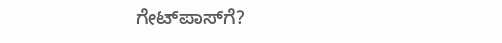ಗೇಟ್‌ಪಾಸ್‌ಗೆ?